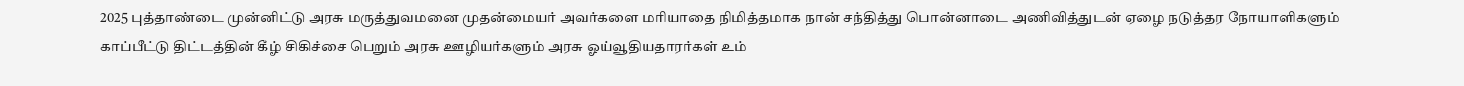2025 புத்தாண்டை முன்னிட்டு அரசு மருத்துவமனை முதன்மையர் அவர்களை மரியாதை நிமித்தமாக நான் சந்தித்து பொன்னாடை அணிவித்துடன் ஏழை நடுத்தர நோயாளிகளும் காப்பீட்டு திட்டத்தின் கீழ் சிகிச்சை பெறும் அரசு ஊழியர்களும் அரசு ஓய்வூதியதாரர்கள் உம்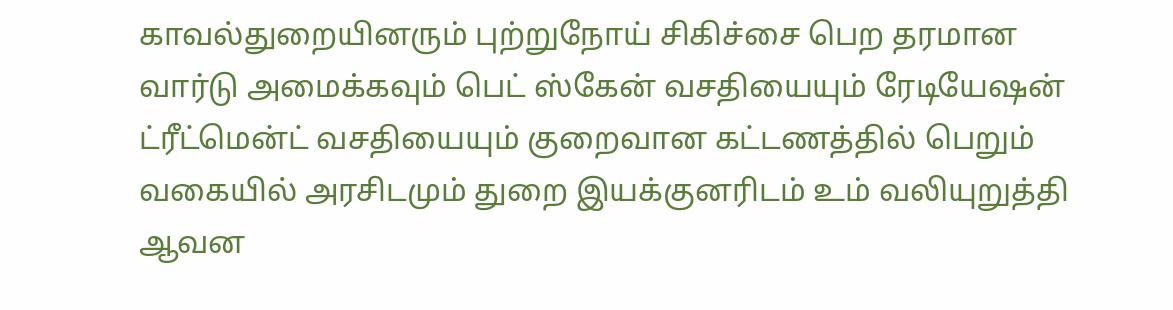காவல்துறையினரும் புற்றுநோய் சிகிச்சை பெற தரமான வார்டு அமைக்கவும் பெட் ஸ்கேன் வசதியையும் ரேடியேஷன் ட்ரீட்மென்ட் வசதியையும் குறைவான கட்டணத்தில் பெறும் வகையில் அரசிடமும் துறை இயக்குனரிடம் உம் வலியுறுத்தி ஆவன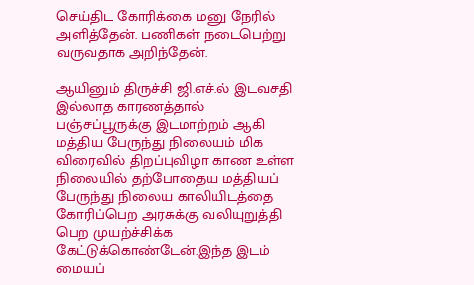செய்திட கோரிக்கை மனு நேரில் அளித்தேன். பணிகள் நடைபெற்று வருவதாக அறிந்தேன்.

ஆயினும் திருச்சி ஜி.எச்.ல் இடவசதி இல்லாத காரணத்தால் பஞ்சப்பூருக்கு இடமாற்றம் ஆகி மத்திய பேருந்து நிலையம் மிக விரைவில் திறப்புவிழா காண உள்ள நிலையில் தற்போதைய மத்தியப் பேருந்து நிலைய காலியிடத்தை கோரிப்பெற அரசுக்கு வலியுறுத்தி பெற முயற்ச்சிக்க கேட்டுக்கொண்டேன்.இந்த இடம் மையப்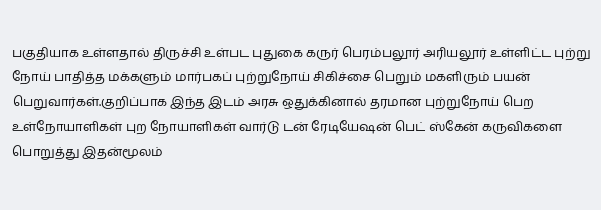பகுதியாக உள்ளதால் திருச்சி உள்பட புதுகை கருர் பெரம்பலூர் அரியலூர் உள்ளிட்ட புற்று நோய் பாதித்த மக்களும் மார்பகப் புற்றுநோய் சிகிச்சை பெறும் மகளிரும் பயன் பெறுவார்கள்.குறிப்பாக இந்த இடம் அரசு ஒதுக்கினால் தரமான புற்றுநோய் பெற உள்நோயாளிகள் புற நோயாளிகள் வார்டு டன் ரேடியேஷன் பெட் ஸ்கேன் கருவிகளை பொறுத்து இதன்மூலம்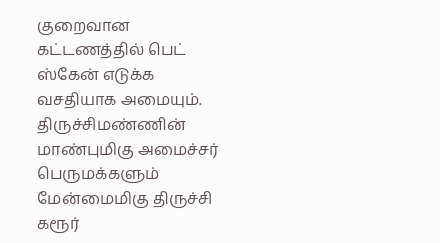குறைவான கட்டணத்தில் பெட் ஸ்கேன் எடுக்க வசதியாக அமையும். திருச்சிமண்ணின் மாண்புமிகு அமைச்சர் பெருமக்களும் மேன்மைமிகு திருச்சி கரூர்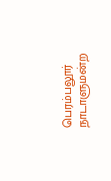பெரம்பலூர் நாடாளுமன்ற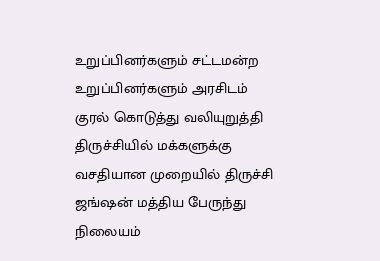உறுப்பினர்களும் சட்டமன்ற உறுப்பினர்களும் அரசிடம் குரல் கொடுத்து வலியுறுத்தி திருச்சியில் மக்களுக்கு வசதியான முறையில் திருச்சி ஜங்ஷன் மத்திய பேருந்து நிலையம்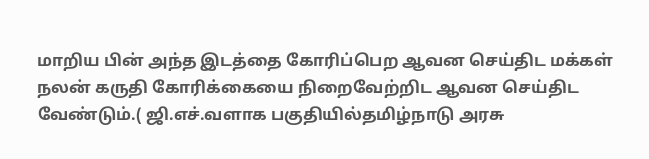மாறிய பின் அந்த இடத்தை கோரிப்பெற ஆவன செய்திட மக்கள் நலன் கருதி கோரிக்கையை நிறைவேற்றிட ஆவன செய்திட வேண்டும்.( ஜி.எச்.வளாக பகுதியில்தமிழ்நாடு அரசு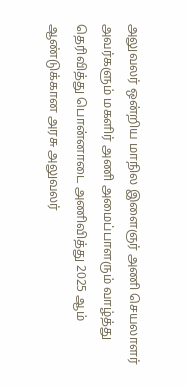அலுவலர் ஒன்றிய மாநில இளைஞர் அணி செயலாளர் அவர்களும் மகளிர் அணி அமைப்பாளரும் வாழ்த்து தெரிவித்து பொன்னாடை அணிவித்து 2025 ஆம் ஆண்டுக்கான அரசு அலுவலர்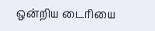ஒன்றிய டைரியை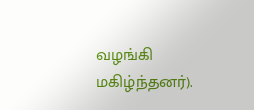வழங்கி மகிழ்ந்தனர்).